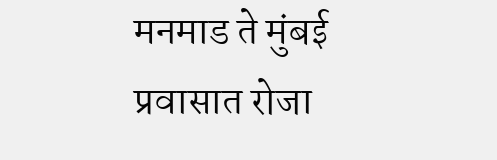मनमाड ते मुंबई प्रवासात रोजा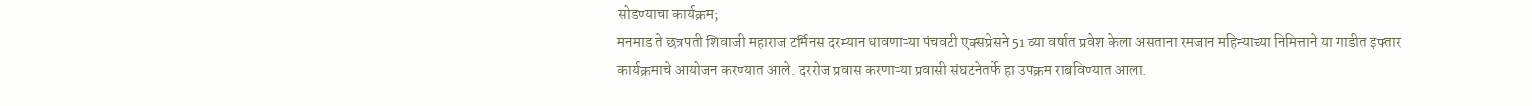सोडण्याचा कार्यक्रम;
मनमाड ते छत्रपती शिवाजी महाराज टर्मिनस दरम्यान धावणाऱ्या पंचवटी एक्सप्रेसने 51 व्या वर्षात प्रवेश केला असताना रमजान महिन्याच्या निमित्ताने या गाडीत इफ्तार कार्यक्रमाचे आयोजन करण्यात आले. दररोज प्रवास करणाऱ्या प्रवासी संघटनेतर्फे हा उपक्रम राबविण्यात आला.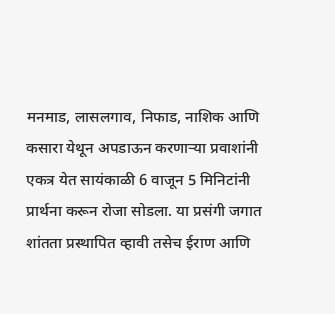मनमाड, लासलगाव, निफाड, नाशिक आणि कसारा येथून अपडाऊन करणाऱ्या प्रवाशांनी एकत्र येत सायंकाळी 6 वाजून 5 मिनिटांनी प्रार्थना करून रोजा सोडला. या प्रसंगी जगात शांतता प्रस्थापित व्हावी तसेच ईराण आणि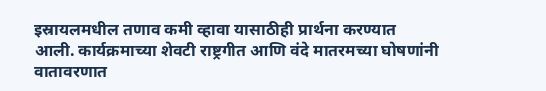इस्रायलमधील तणाव कमी व्हावा यासाठीही प्रार्थना करण्यात आली. कार्यक्रमाच्या शेवटी राष्ट्रगीत आणि वंदे मातरमच्या घोषणांनी वातावरणात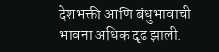देशभक्ती आणि बंधुभावाची भावना अधिक दृढ झाली.